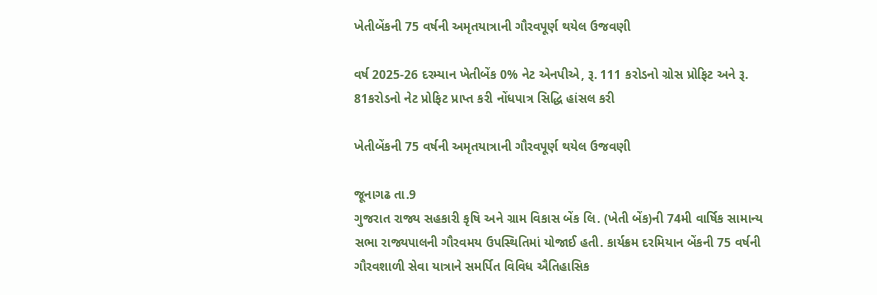ખેતીબેંકની 75 વર્ષની અમૃતયાત્રાની ગૌરવપૂર્ણ થયેલ ઉજવણી

વર્ષ 2025-26 દરમ્યાન ખેતીબેંક 0% નેટ એનપીએ, રૂ. 111 કરોડનો ગ્રોસ પ્રોફિટ અને રૂ. 81કરોડનો નેટ પ્રોફિટ પ્રાપ્ત કરી નોંધપાત્ર સિદ્ધિ હાંસલ કરી

ખેતીબેંકની 75 વર્ષની અમૃતયાત્રાની ગૌરવપૂર્ણ થયેલ ઉજવણી

જૂનાગઢ તા.9
ગુજરાત રાજ્ય સહકારી કૃષિ અને ગ્રામ વિકાસ બેંક લિ. (ખેતી બેંક)ની 74મી વાર્ષિક સામાન્ય સભા રાજ્યપાલની ગૌરવમય ઉપસ્થિતિમાં યોજાઈ હતી. કાર્યક્રમ દરમિયાન બેંકની 75 વર્ષની ગૌરવશાળી સેવા યાત્રાને સમર્પિત વિવિધ ઐતિહાસિક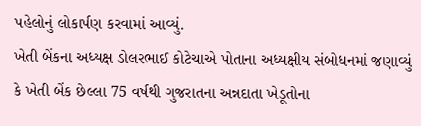પહેલોનું લોકાર્પણ કરવામાં આવ્યું.
ખેતી બેંકના અધ્યક્ષ ડોલરભાઈ કોટેચાએ પોતાના અધ્યક્ષીય સંબોધનમાં જણાવ્યું કે ખેતી બેંક છેલ્લા 75 વર્ષથી ગુજરાતના અન્નદાતા ખેડૂતોના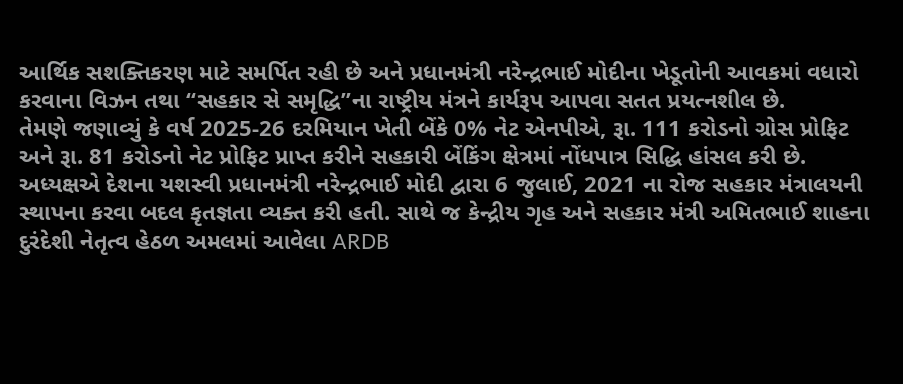આર્થિક સશક્તિકરણ માટે સમર્પિત રહી છે અને પ્રધાનમંત્રી નરેન્દ્રભાઈ મોદીના ખેડૂતોની આવકમાં વધારો કરવાના વિઝન તથા “સહકાર સે સમૃદ્ધિ”ના રાષ્ટ્રીય મંત્રને કાર્યરૂપ આપવા સતત પ્રયત્નશીલ છે.
તેમણે જણાવ્યું કે વર્ષ 2025-26 દરમિયાન ખેતી બેંકે 0% નેટ એનપીએ, રૂા. 111 કરોડનો ગ્રોસ પ્રોફિટ અને રૂા. 81 કરોડનો નેટ પ્રોફિટ પ્રાપ્ત કરીને સહકારી બેંકિંગ ક્ષેત્રમાં નોંધપાત્ર સિદ્ધિ હાંસલ કરી છે.
અધ્યક્ષએ દેશના યશસ્વી પ્રધાનમંત્રી નરેન્દ્રભાઈ મોદી દ્વારા 6 જુલાઈ, 2021 ના રોજ સહકાર મંત્રાલયની સ્થાપના કરવા બદલ કૃતજ્ઞતા વ્યક્ત કરી હતી. સાથે જ કેન્દ્રીય ગૃહ અને સહકાર મંત્રી અમિતભાઈ શાહના દુરંદેશી નેતૃત્વ હેઠળ અમલમાં આવેલા ARDB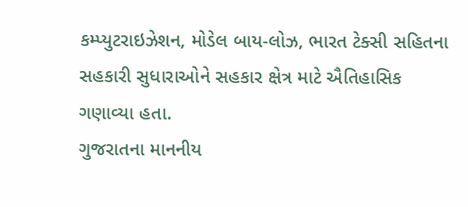કમ્પ્યુટરાઇઝેશન, મોડેલ બાય-લોઝ, ભારત ટેક્સી સહિતના સહકારી સુધારાઓને સહકાર ક્ષેત્ર માટે ઐતિહાસિક ગણાવ્યા હતા.
ગુજરાતના માનનીય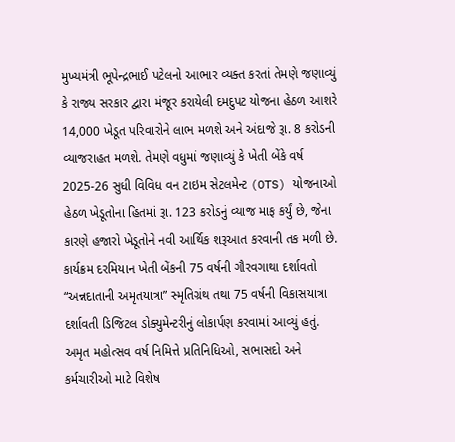મુખ્યમંત્રી ભૂપેન્દ્રભાઈ પટેલનો આભાર વ્યક્ત કરતાં તેમણે જણાવ્યું કે રાજ્ય સરકાર દ્વારા મંજૂર કરાયેલી દમદુપટ યોજના હેઠળ આશરે 14,000 ખેડૂત પરિવારોને લાભ મળશે અને અંદાજે રૂા. 8 કરોડની વ્યાજરાહત મળશે. તેમણે વધુમાં જણાવ્યું કે ખેતી બેંકે વર્ષ 2025-26 સુધી વિવિધ વન ટાઇમ સેટલમેન્ટ (OTS) યોજનાઓ હેઠળ ખેડૂતોના હિતમાં રૂા. 123 કરોડનું વ્યાજ માફ કર્યું છે, જેના કારણે હજારો ખેડૂતોને નવી આર્થિક શરૂઆત કરવાની તક મળી છે.
કાર્યક્રમ દરમિયાન ખેતી બેંકની 75 વર્ષની ગૌરવગાથા દર્શાવતો “અન્નદાતાની અમૃતયાત્રા” સ્મૃતિગ્રંથ તથા 75 વર્ષની વિકાસયાત્રા દર્શાવતી ડિજિટલ ડોક્યુમેન્ટરીનું લોકાર્પણ કરવામાં આવ્યું હતું.
અમૃત મહોત્સવ વર્ષ નિમિત્તે પ્રતિનિધિઓ, સભાસદો અને કર્મચારીઓ માટે વિશેષ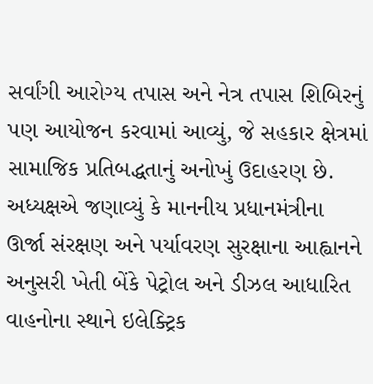સર્વાંગી આરોગ્ય તપાસ અને નેત્ર તપાસ શિબિરનું પણ આયોજન કરવામાં આવ્યું, જે સહકાર ક્ષેત્રમાં સામાજિક પ્રતિબદ્ધતાનું અનોખું ઉદાહરણ છે.
અધ્યક્ષએ જણાવ્યું કે માનનીય પ્રધાનમંત્રીના ઊર્જા સંરક્ષણ અને પર્યાવરણ સુરક્ષાના આહ્વાનને અનુસરી ખેતી બેંકે પેટ્રોલ અને ડીઝલ આધારિત વાહનોના સ્થાને ઇલેક્ટ્રિક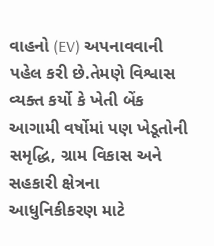વાહનો (EV) અપનાવવાની પહેલ કરી છે.તેમણે વિશ્વાસ વ્યક્ત કર્યો કે ખેતી બેંક આગામી વર્ષોમાં પણ ખેડૂતોની સમૃદ્ધિ, ગ્રામ વિકાસ અને સહકારી ક્ષેત્રના આધુનિકીકરણ માટે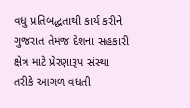વધુ પ્રતિબદ્ધતાથી કાર્ય કરીને ગુજરાત તેમજ દેશના સહકારી ક્ષેત્ર માટે પ્રેરણારૂપ સંસ્થા તરીકે આગળ વધતી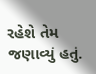રહેશે તેમ જણાવ્યું હતું.